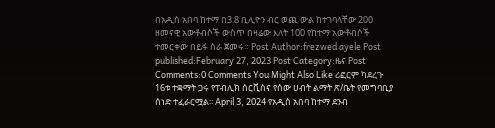በአዲስ አበባ ከተማ በ3.8 ቢሊዮን ብር ወጪ ውል ከተገባላቸው 200 ዘመናዊ አውቶብሶች ውስጥ በዛሬው እለት 100 የከተማ አውቶብሶች ተመርቀው በይፋ ስራ ጀመሩ። Post Author:frezwed ayele Post published:February 27, 2023 Post Category:ዜና Post Comments:0 Comments You Might Also Like ሪፎርም ካደረጉ 16ቱ ተቋማት ጋሩ የፐብሊክ ሰርቪስና የሰው ሀብት ልማት ጽ/ቤት የመግባቢያ ሰነድ ተፈራርሟል፡፡ April 3, 2024 የአዲስ አበባ ከተማ ደንብ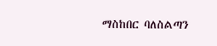ማስከበር ባለስልጣን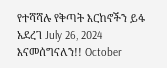የተሻሻሉ የቅጣት እርከኖችን ይፋ አደረገ July 26, 2024 እናመሰግናለን!! October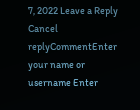7, 2022 Leave a Reply Cancel replyCommentEnter your name or username Enter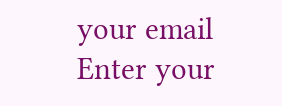your email Enter your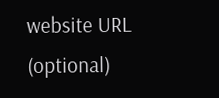website URL (optional)